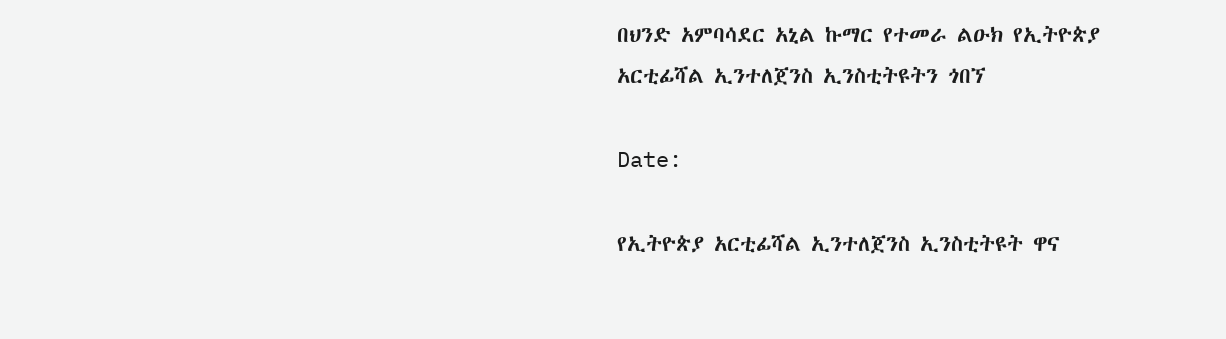በህንድ አምባሳደር አኒል ኩማር የተመራ ልዑክ የኢትዮጵያ አርቲፊሻል ኢንተለጀንስ ኢንስቲትዩትን ጎበኘ

Date:

የኢትዮጵያ አርቲፊሻል ኢንተለጀንስ ኢንስቲትዩት ዋና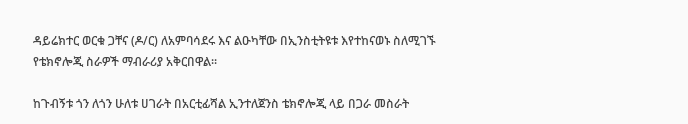ዳይሬክተር ወርቁ ጋቸና (ዶ/ር) ለአምባሳደሩ እና ልዑካቸው በኢንስቲትዩቱ እየተከናወኑ ስለሚገኙ የቴክኖሎጂ ስራዎች ማብራሪያ አቅርበዋል፡፡

ከጉብኝቱ ጎን ለጎን ሁለቱ ሀገራት በአርቲፊሻል ኢንተለጀንስ ቴክኖሎጂ ላይ በጋራ መስራት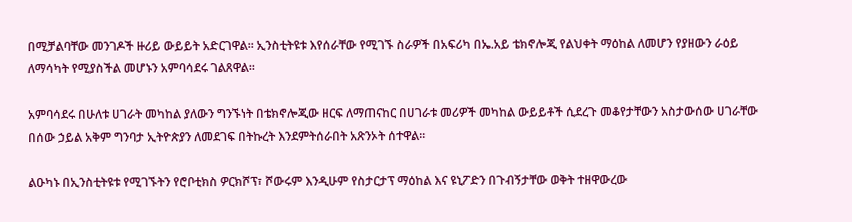በሚቻልባቸው መንገዶች ዙሪይ ውይይት አድርገዋል፡፡ ኢንስቲትዩቱ እየሰራቸው የሚገኙ ስራዎች በአፍሪካ በኤ.አይ ቴክኖሎጂ የልህቀት ማዕከል ለመሆን የያዘውን ራዕይ ለማሳካት የሚያስችል መሆኑን አምባሳደሩ ገልጸዋል፡፡

አምባሳደሩ በሁለቱ ሀገራት መካከል ያለውን ግንኙነት በቴክኖሎጂው ዘርፍ ለማጠናከር በሀገራቱ መሪዎች መካከል ውይይቶች ሲደረጉ መቆየታቸውን አስታውሰው ሀገራቸው በሰው ኃይል አቅም ግንባታ ኢትዮጵያን ለመደገፍ በትኩረት እንደምትሰራበት አጽንኦት ሰተዋል፡፡

ልዑካኑ በኢንስቲትዩቱ የሚገኙትን የሮቦቲክስ ዎርክሾፕ፣ ሾውሩም እንዲሁም የስታርታፕ ማዕከል እና ዩኒፖድን በጉብኝታቸው ወቅት ተዘዋውረው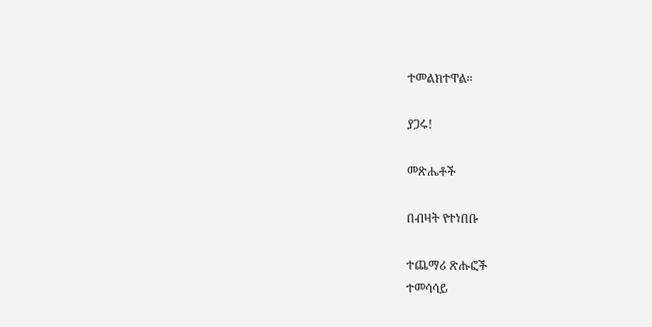ተመልክተዋል፡፡

ያጋሩ!

መጽሔቶች

በብዛት የተነበቡ

ተጨማሪ ጽሑፎች
ተመሳሳይ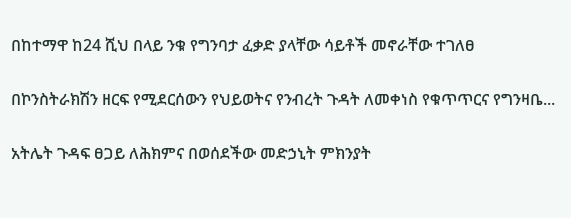በከተማዋ ከ24 ሺህ በላይ ንቁ የግንባታ ፈቃድ ያላቸው ሳይቶች መኖራቸው ተገለፀ

በኮንስትራክሽን ዘርፍ የሚደርሰውን የህይወትና የንብረት ጉዳት ለመቀነስ የቁጥጥርና የግንዛቤ...

አትሌት ጉዳፍ ፀጋይ ለሕክምና በወሰደችው መድኃኒት ምክንያት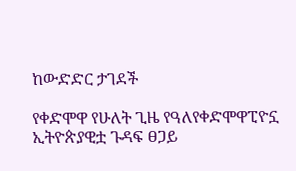ከውድድር ታገደች

የቀድሞዋ የሁለት ጊዜ የዓለየቀድሞዋፒዮኗ ኢትዮጵያዊቷ ጉዳፍ ፀጋይ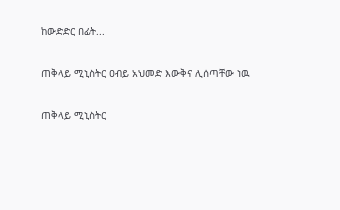ከውድድር በፊት...

ጠቅላይ ሚኒስትር ዐብይ አህመድ እውቅና ሊሰጣቸው ነዉ

ጠቅላይ ሚኒስትር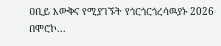ዐቢይ እውቅና የሚያገኙት የጎርጎርጎረሳዉያኑ 2026 በሞሮኮ...